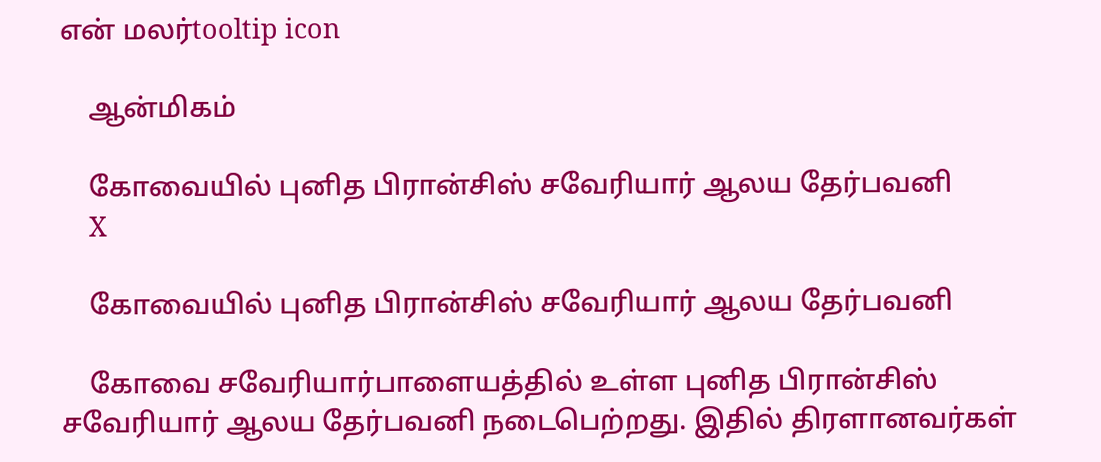என் மலர்tooltip icon

    ஆன்மிகம்

    கோவையில் புனித பிரான்சிஸ் சவேரியார் ஆலய தேர்பவனி
    X

    கோவையில் புனித பிரான்சிஸ் சவேரியார் ஆலய தேர்பவனி

    கோவை சவேரியார்பாளையத்தில் உள்ள புனித பிரான்சிஸ் சவேரியார் ஆலய தேர்பவனி நடைபெற்றது. இதில் திரளானவர்கள்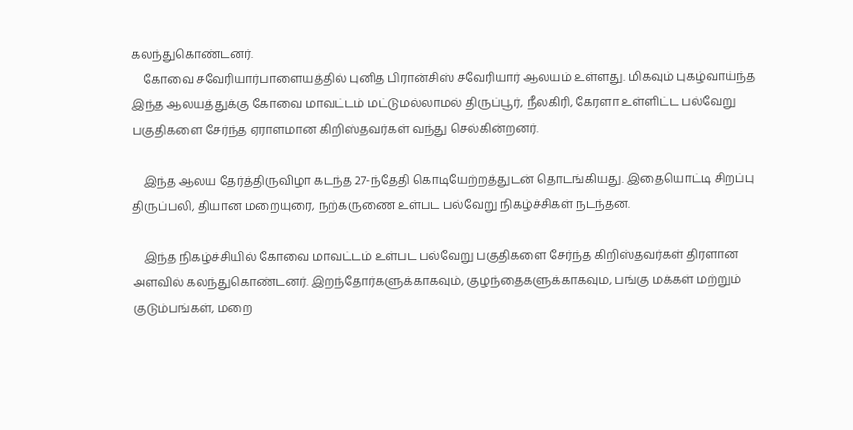கலந்துகொண்டனர்.
    கோவை சவேரியார்பாளையத்தில் புனித பிரான்சிஸ் சவேரியார் ஆலயம் உள்ளது. மிகவும் புகழ்வாய்ந்த இந்த ஆலயத்துக்கு கோவை மாவட்டம் மட்டுமல்லாமல் திருப்பூர், நீலகிரி, கேரளா உள்ளிட்ட பல்வேறு பகுதிகளை சேர்ந்த ஏராளமான கிறிஸ்தவர்கள் வந்து செல்கின்றனர்.

    இந்த ஆலய தேர்த்திருவிழா கடந்த 27-ந்தேதி கொடியேற்றத்துடன் தொடங்கியது. இதையொட்டி சிறப்பு திருப்பலி, தியான மறையுரை, நற்கருணை உள்பட பல்வேறு நிகழ்ச்சிகள் நடந்தன.

    இந்த நிகழ்ச்சியில் கோவை மாவட்டம் உள்பட பல்வேறு பகுதிகளை சேர்ந்த கிறிஸ்தவர்கள் திரளான அளவில் கலந்துகொண்டனர். இறந்தோர்களுக்காகவும், குழந்தைகளுக்காகவும, பங்கு மக்கள் மற்றும் குடும்பங்கள், மறை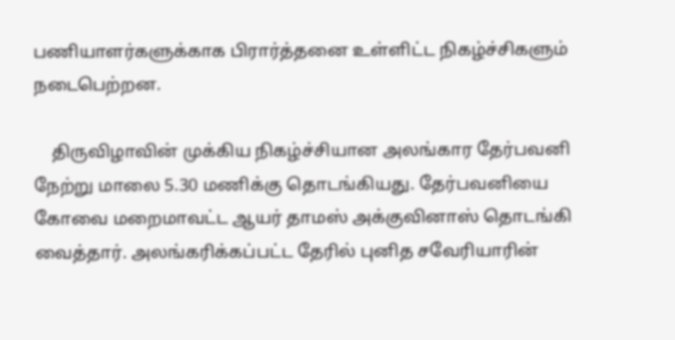பணியாளர்களுக்காக பிரார்த்தனை உள்ளிட்ட நிகழ்ச்சிகளும் நடைபெற்றன.

    திருவிழாவின் முக்கிய நிகழ்ச்சியான அலங்கார தேர்பவனி நேற்று மாலை 5.30 மணிக்கு தொடங்கியது. தேர்பவனியை கோவை மறைமாவட்ட ஆயர் தாமஸ் அக்குவினாஸ் தொடங்கி வைத்தார். அலங்கரிக்கப்பட்ட தேரில் புனித சவேரியாரின்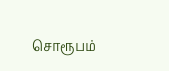சொரூபம்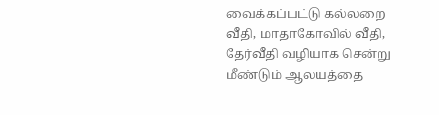வைக்கப்பட்டு கல்லறை வீதி, மாதாகோவில் வீதி, தேர்வீதி வழியாக சென்று மீண்டும் ஆலயத்தை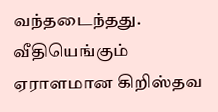வந்தடைந்தது. வீதியெங்கும் ஏராளமான கிறிஸ்தவ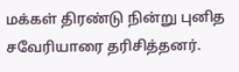மக்கள் திரண்டு நின்று புனித சவேரியாரை தரிசித்தனர்.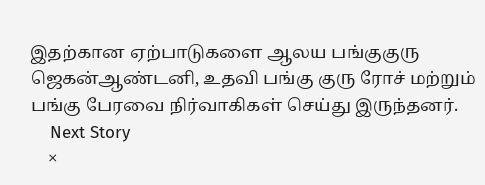இதற்கான ஏற்பாடுகளை ஆலய பங்குகுரு ஜெகன்ஆண்டனி, உதவி பங்கு குரு ரோச் மற்றும் பங்கு பேரவை நிர்வாகிகள் செய்து இருந்தனர்.
    Next Story
    ×